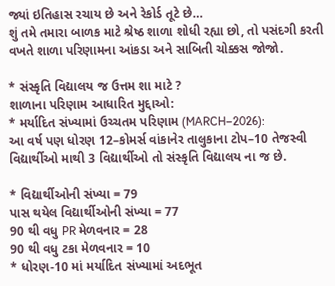જ્યાં ઇતિહાસ રચાય છે અને રેકોર્ડ તૂટે છે…
શું તમે તમારા બાળક માટે શ્રેષ્ઠ શાળા શોધી રહ્યા છો, તો પસંદગી કરતી વખતે શાળા પરિણામના આંકડા અને સાબિતી ચોક્કસ જોજો.

* સંસ્કૃતિ વિદ્યાલય જ ઉત્તમ શા માટે ?
શાળાના પરિણામ આધારિત મુદ્દાઓ:
* મર્યાદિત સંખ્યામાં ઉચ્ચતમ પરિણામ (MARCH–2026):
આ વર્ષ પણ ધોરણ 12–કોમર્સ વાંકાનેર તાલુકાના ટોપ–10 તેજસ્વી વિદ્યાર્થીઓ માથી 3 વિદ્યાર્થીઓ તો સંસ્કૃતિ વિદ્યાલય ના જ છે.

* વિદ્યાર્થીઓની સંખ્યા = 79
પાસ થયેલ વિદ્યાર્થીઓની સંખ્યા = 77
90 થી વધુ PR મેળવનાર = 28
90 થી વધુ ટકા મેળવનાર = 10
* ધોરણ-10 માં મર્યાદિત સંખ્યામાં અદભૂત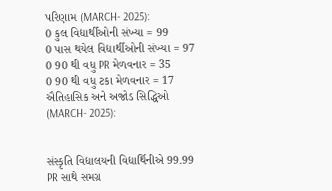પરિણામ (MARCH- 2025):
0 કુલ વિદ્યાર્થીઓની સંખ્યા = 99
0 પાસ થયેલ વિદ્યાર્થીઓની સંખ્યા = 97
0 90 થી વધુ PR મેળવનાર = 35
0 90 થી વધુ ટકા મેળવનાર = 17
ઐતિહાસિક અને અજોડ સિદ્ધિઓ (MARCH- 2025):


સંસ્કૃતિ વિદ્યાલયની વિદ્યાર્થિનીએ 99.99 PR સાથે સમગ્ર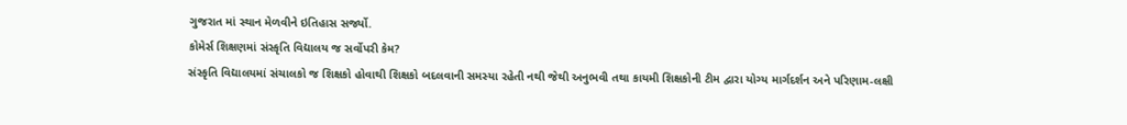ગુજરાત માં સ્થાન મેળવીને ઇતિહાસ સર્જ્યો.
કોમેર્સ શિક્ષણમાં સંસ્કૃતિ વિદ્યાલય જ સર્વોપરી કેમ?
સંસ્કૃતિ વિદ્યાલયમાં સંચાલકો જ શિક્ષકો હોવાથી શિક્ષકો બદલવાની સમસ્યા રહેતી નથી જેથી અનુભવી તથા કાયમી શિક્ષકોની ટીમ દ્વારા યોગ્ય માર્ગદર્શન અને પરિણામ-લક્ષી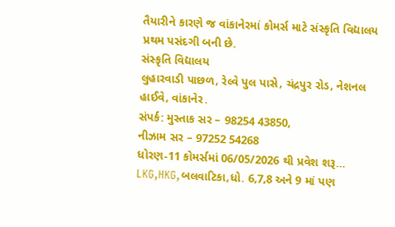તૈયારીને કારણે જ વાંકાનેરમાં કોમર્સ માટે સંસ્કૃતિ વિદ્યાલય પ્રથમ પસંદગી બની છે.
સંસ્કૃતિ વિદ્યાલય
લુહારવાડી પાછળ, રેલ્વે પુલ પાસે, ચંદ્રપુર રોડ, નેશનલ હાઈવે, વાંકાનેર.
સંપર્ક: મુસ્તાક સર – 98254 43850,
નીઝામ સર – 97252 54268
ધોરણ-11 કોમર્સમાં 06/05/2026 થી પ્રવેશ શરૂ…
LKG,HKG,બલવાટિકા,ધો. 6,7,8 અને 9 માં પણ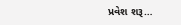પ્રવેશ શરૂ…